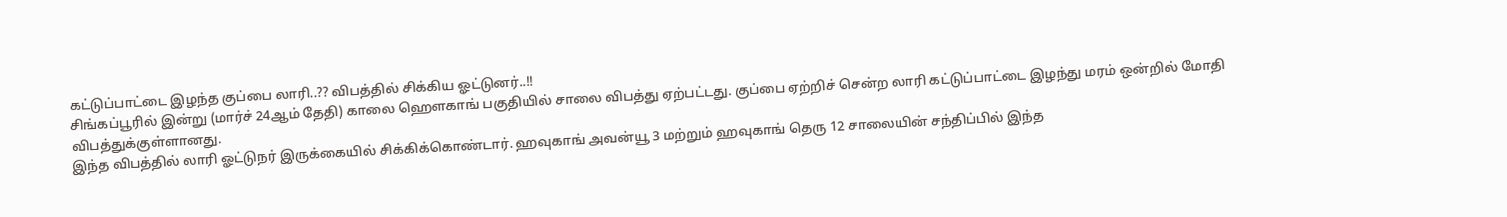கட்டுப்பாட்டை இழந்த குப்பை லாரி..?? விபத்தில் சிக்கிய ஓட்டுனர்..!!
சிங்கப்பூரில் இன்று (மார்ச் 24ஆம் தேதி) காலை ஹௌகாங் பகுதியில் சாலை விபத்து ஏற்பட்டது. குப்பை ஏற்றிச் சென்ற லாரி கட்டுப்பாட்டை இழந்து மரம் ஒன்றில் மோதி விபத்துக்குள்ளானது.
இந்த விபத்தில் லாரி ஓட்டுநர் இருக்கையில் சிக்கிக்கொண்டார். ஹவுகாங் அவன்யூ 3 மற்றும் ஹவுகாங் தெரு 12 சாலையின் சந்திப்பில் இந்த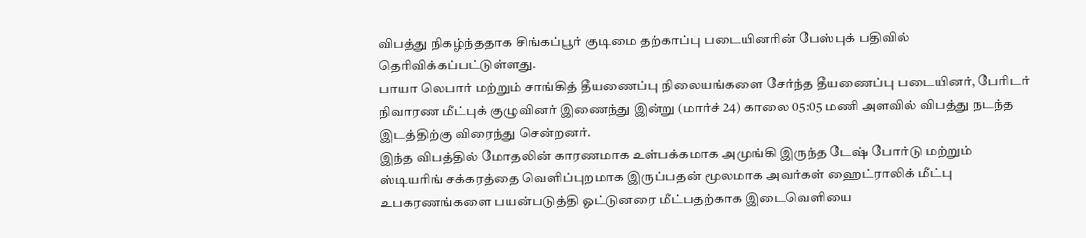விபத்து நிகழ்ந்ததாக சிங்கப்பூர் குடிமை தற்காப்பு படையினரின் பேஸ்புக் பதிவில் தெரிவிக்கப்பட்டுள்ளது.
பாயா லெபார் மற்றும் சாங்கித் தீயணைப்பு நிலையங்களை சேர்ந்த தீயணைப்பு படையினர், பேரிடர் நிவாரண மீட்புக் குழுவினர் இணைந்து இன்று (மார்ச் 24) காலை 05:05 மணி அளவில் விபத்து நடந்த இடத்திற்கு விரைந்து சென்றனர்.
இந்த விபத்தில் மோதலின் காரணமாக உள்பக்கமாக அமுங்கி இருந்த டேஷ் போர்டு மற்றும் ஸ்டியரிங் சக்கரத்தை வெளிப்புறமாக இருப்பதன் மூலமாக அவர்கள் ஹைட்ராலிக் மீட்பு உபகரணங்களை பயன்படுத்தி ஓட்டுனரை மீட்பதற்காக இடைவெளியை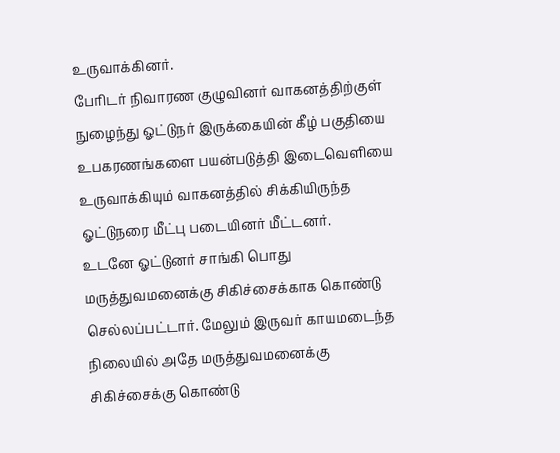உருவாக்கினர்.
பேரிடர் நிவாரண குழுவினர் வாகனத்திற்குள் நுழைந்து ஓட்டுநர் இருக்கையின் கீழ் பகுதியை உபகரணங்களை பயன்படுத்தி இடைவெளியை உருவாக்கியும் வாகனத்தில் சிக்கியிருந்த ஓட்டுநரை மீட்பு படையினர் மீட்டனர்.
உடனே ஓட்டுனர் சாங்கி பொது மருத்துவமனைக்கு சிகிச்சைக்காக கொண்டு செல்லப்பட்டார். மேலும் இருவர் காயமடைந்த நிலையில் அதே மருத்துவமனைக்கு சிகிச்சைக்கு கொண்டு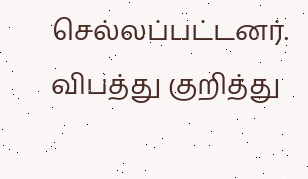செல்லப்பட்டனர்.
விபத்து குறித்து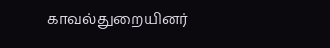காவல்துறையினர்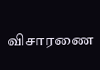விசாரணை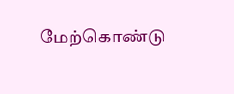மேற்கொண்டு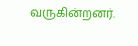வருகின்றனர்.